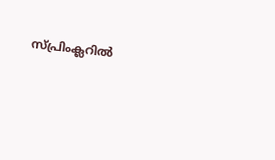സ്പ്രിംക്ലറില്‍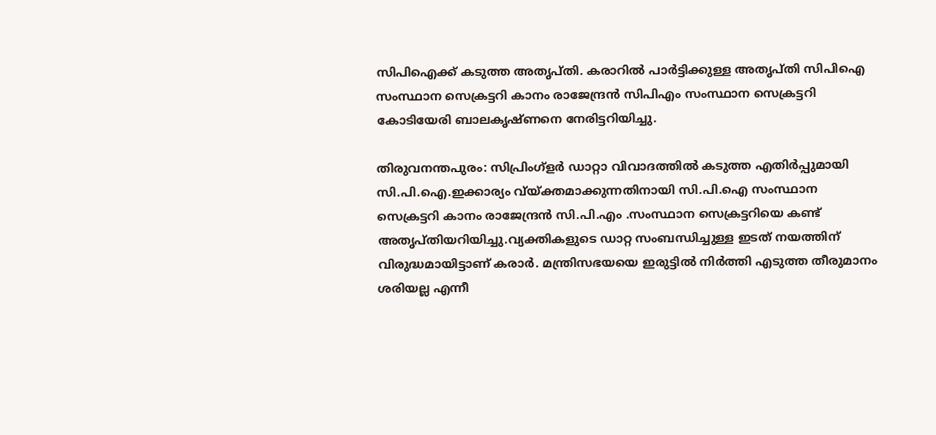സിപിഐക്ക് കടുത്ത അതൃപ്തി. കരാറില്‍ പാര്‍ട്ടിക്കുള്ള അതൃപ്തി സിപിഐ സംസ്ഥാന സെക്രട്ടറി കാനം രാജേന്ദ്രന്‍ സിപിഎം സംസ്ഥാന സെക്രട്ടറി കോടിയേരി ബാലകൃഷ്ണനെ നേരിട്ടറിയിച്ചു.

തിരുവനന്തപുരം: സിപ്രിംഗ്‌ളര്‍ ഡാറ്റാ വിവാദത്തില്‍ കടുത്ത എതിര്‍പ്പുമായി സി.പി.ഐ.ഇക്കാര്യം വ്യ്ക്തമാക്കുന്നതിനായി സി.പി.ഐ സംസ്ഥാന സെക്രട്ടറി കാനം രാജേന്ദ്രന്‍ സി.പി.എം .സംസ്ഥാന സെക്രട്ടറിയെ കണ്ട് അതൃപ്തിയറിയിച്ചു.വ്യക്തികളുടെ ഡാറ്റ സംബന്ധിച്ചുള്ള ഇടത് നയത്തിന് വിരുദ്ധമായിട്ടാണ് കരാര്‍. മന്ത്രിസഭയയെ ഇരുട്ടില്‍ നിര്‍ത്തി എടുത്ത തീരുമാനം ശരിയല്ല എന്നീ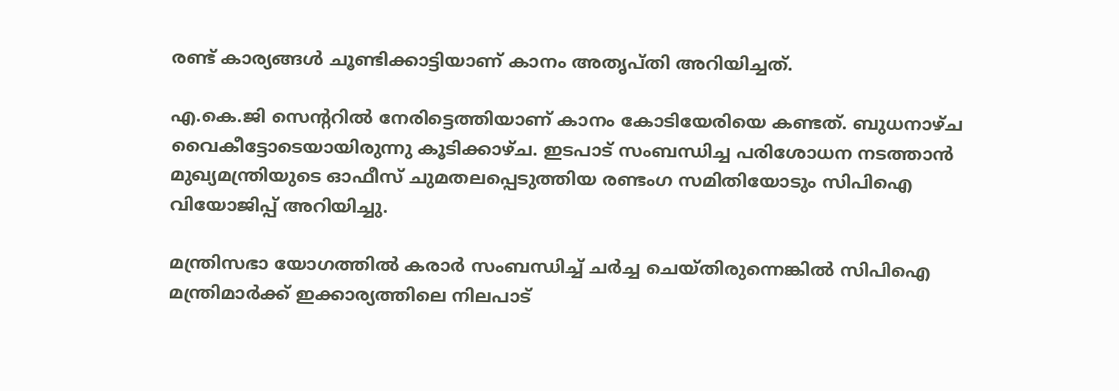രണ്ട് കാര്യങ്ങള്‍ ചൂണ്ടിക്കാട്ടിയാണ് കാനം അതൃപ്തി അറിയിച്ചത്.

എ.കെ.ജി സെന്ററില്‍ നേരിട്ടെത്തിയാണ് കാനം കോടിയേരിയെ കണ്ടത്. ബുധനാഴ്ച വൈകീട്ടോടെയായിരുന്നു കൂടിക്കാഴ്ച. ഇടപാട് സംബന്ധിച്ച പരിശോധന നടത്താന്‍ മുഖ്യമന്ത്രിയുടെ ഓഫീസ് ചുമതലപ്പെടുത്തിയ രണ്ടംഗ സമിതിയോടും സിപിഐ വിയോജിപ്പ് അറിയിച്ചു.

മന്ത്രിസഭാ യോഗത്തില്‍ കരാര്‍ സംബന്ധിച്ച് ചര്‍ച്ച ചെയ്തിരുന്നെങ്കില്‍ സിപിഐ മന്ത്രിമാര്‍ക്ക് ഇക്കാര്യത്തിലെ നിലപാട്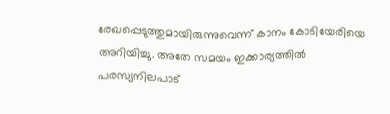രേഖപ്പെടുത്തുമായിരുന്നുവെന്ന് കാനം കോടിയേരിയെ അറിയിച്ചു. അതേ സമയം ഇക്കാര്യത്തില്‍ പരസ്യനിലപാട്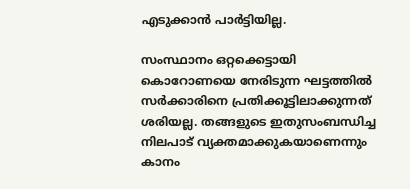എടുക്കാന്‍ പാര്‍ട്ടിയില്ല.

സംസ്ഥാനം ഒറ്റക്കെട്ടായി കൊറോണയെ നേരിടുന്ന ഘട്ടത്തില്‍ സര്‍ക്കാരിനെ പ്രതിക്കൂട്ടിലാക്കുന്നത് ശരിയല്ല. തങ്ങളുടെ ഇതുസംബന്ധിച്ച നിലപാട് വ്യക്തമാക്കുകയാണെന്നും കാനം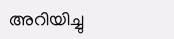അറിയിച്ചു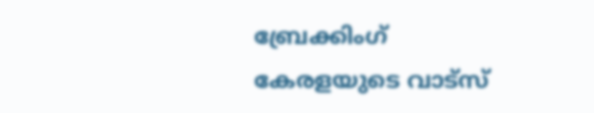ബ്രേക്കിംഗ് കേരളയുടെ വാട്സ്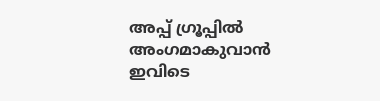അപ്പ് ഗ്രൂപ്പിൽ അംഗമാകുവാൻ ഇവിടെ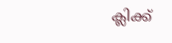ക്ലിക്ക്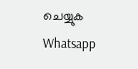ചെയ്യുക Whatsapp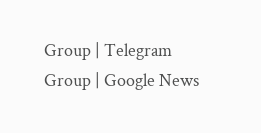Group | Telegram Group | Google News